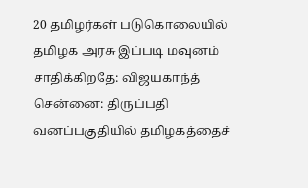20 தமிழர்கள் படுகொலையில் தமிழக அரசு இப்படி மவுனம் சாதிக்கிறதே: விஜயகாந்த்
சென்னை: திருப்பதி வனப்பகுதியில் தமிழகத்தைச்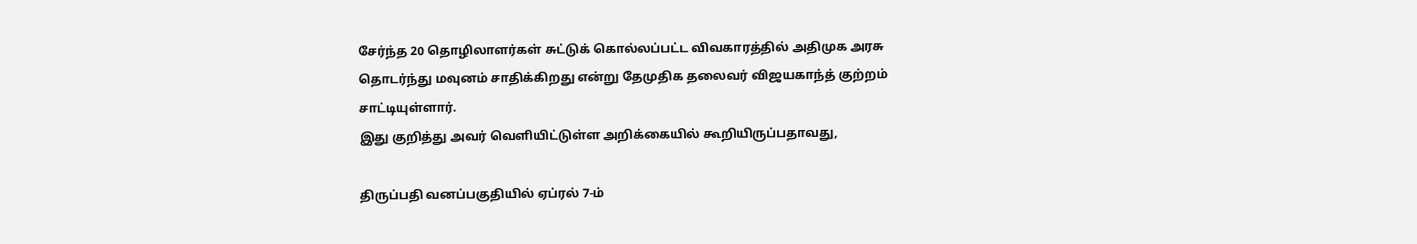சேர்ந்த 20 தொழிலாளர்கள் சுட்டுக் கொல்லப்பட்ட விவகாரத்தில் அதிமுக அரசு தொடர்ந்து மவுனம் சாதிக்கிறது என்று தேமுதிக தலைவர் விஜயகாந்த் குற்றம் சாட்டியுள்ளார்.
இது குறித்து அவர் வெளியிட்டுள்ள அறிக்கையில் கூறியிருப்பதாவது,

திருப்பதி வனப்பகுதியில் ஏப்ரல் 7-ம்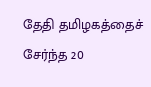தேதி தமிழகத்தைச் சேர்ந்த 20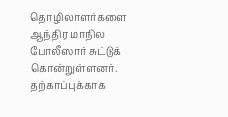தொழிலாளர்களை ஆந்திர மாநில போலீஸார் சுட்டுக் கொன்றுள்ளனர். தற்காப்புக்காக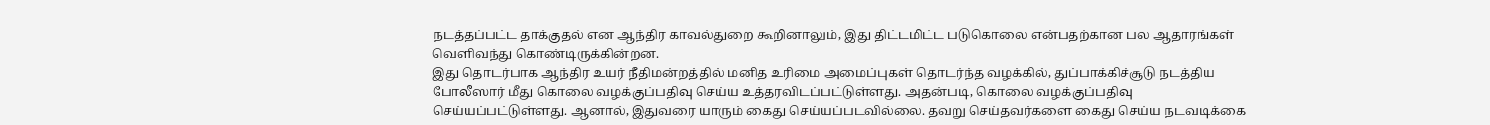நடத்தப்பட்ட தாக்குதல் என ஆந்திர காவல்துறை கூறினாலும், இது திட்டமிட்ட படுகொலை என்பதற்கான பல ஆதாரங்கள் வெளிவந்து கொண்டிருக்கின்றன.
இது தொடர்பாக ஆந்திர உயர் நீதிமன்றத்தில் மனித உரிமை அமைப்புகள் தொடர்ந்த வழக்கில், துப்பாக்கிச்சூடு நடத்திய போலீஸார் மீது கொலை வழக்குப்பதிவு செய்ய உத்தரவிடப்பட்டுள்ளது. அதன்படி, கொலை வழக்குப்பதிவு செய்யப்பட்டுள்ளது. ஆனால், இதுவரை யாரும் கைது செய்யப்படவில்லை. தவறு செய்தவர்களை கைது செய்ய நடவடிக்கை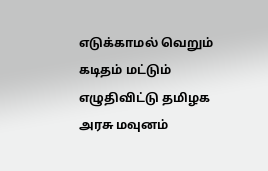எடுக்காமல் வெறும் கடிதம் மட்டும் எழுதிவிட்டு தமிழக அரசு மவுனம்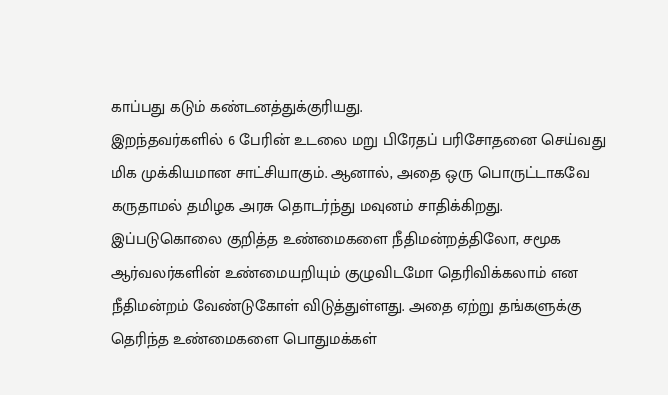காப்பது கடும் கண்டனத்துக்குரியது.
இறந்தவர்களில் 6 பேரின் உடலை மறு பிரேதப் பரிசோதனை செய்வது மிக முக்கியமான சாட்சியாகும். ஆனால், அதை ஒரு பொருட்டாகவே கருதாமல் தமிழக அரசு தொடர்ந்து மவுனம் சாதிக்கிறது. இப்படுகொலை குறித்த உண்மைகளை நீதிமன்றத்திலோ, சமூக ஆர்வலர்களின் உண்மையறியும் குழுவிடமோ தெரிவிக்கலாம் என நீதிமன்றம் வேண்டுகோள் விடுத்துள்ளது. அதை ஏற்று தங்களுக்கு தெரிந்த உண்மைகளை பொதுமக்கள்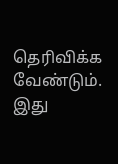தெரிவிக்க வேண்டும்.
இது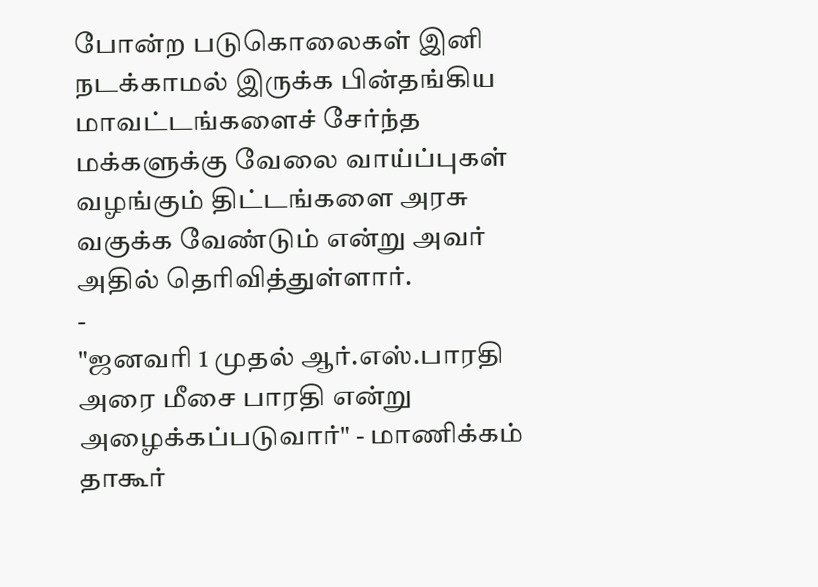போன்ற படுகொலைகள் இனி நடக்காமல் இருக்க பின்தங்கிய மாவட்டங்களைச் சேர்ந்த மக்களுக்கு வேலை வாய்ப்புகள் வழங்கும் திட்டங்களை அரசு வகுக்க வேண்டும் என்று அவர் அதில் தெரிவித்துள்ளார்.
-
"ஜனவரி 1 முதல் ஆர்.எஸ்.பாரதி அரை மீசை பாரதி என்று அழைக்கப்படுவார்" - மாணிக்கம் தாகூர்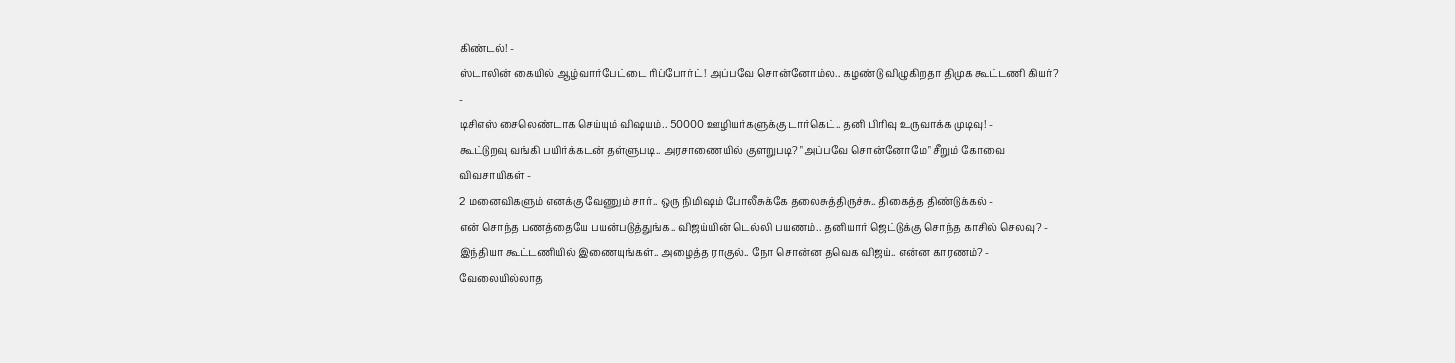கிண்டல்! -
ஸ்டாலின் கையில் ஆழ்வார்பேட்டை ரிப்போர்ட்! அப்பவே சொன்னோம்ல.. கழண்டு விழுகிறதா திமுக கூட்டணி கியர்? -
டிசிஎஸ் சைலெண்டாக செய்யும் விஷயம்.. 50000 ஊழியர்களுக்கு டார்கெட்.. தனி பிரிவு உருவாக்க முடிவு! -
கூட்டுறவு வங்கி பயிர்க்கடன் தள்ளுபடி.. அரசாணையில் குளறுபடி? "அப்பவே சொன்னோமே" சீறும் கோவை விவசாயிகள் -
2 மனைவிகளும் எனக்கு வேணும் சார்.. ஒரு நிமிஷம் போலீசுக்கே தலைசுத்திருச்சு.. திகைத்த திண்டுக்கல் -
என் சொந்த பணத்தையே பயன்படுத்துங்க.. விஜய்யின் டெல்லி பயணம்.. தனியார் ஜெட்டுக்கு சொந்த காசில் செலவு? -
இந்தியா கூட்டணியில் இணையுங்கள்.. அழைத்த ராகுல்.. நோ சொன்ன தவெக விஜய்.. என்ன காரணம்? -
வேலையில்லாத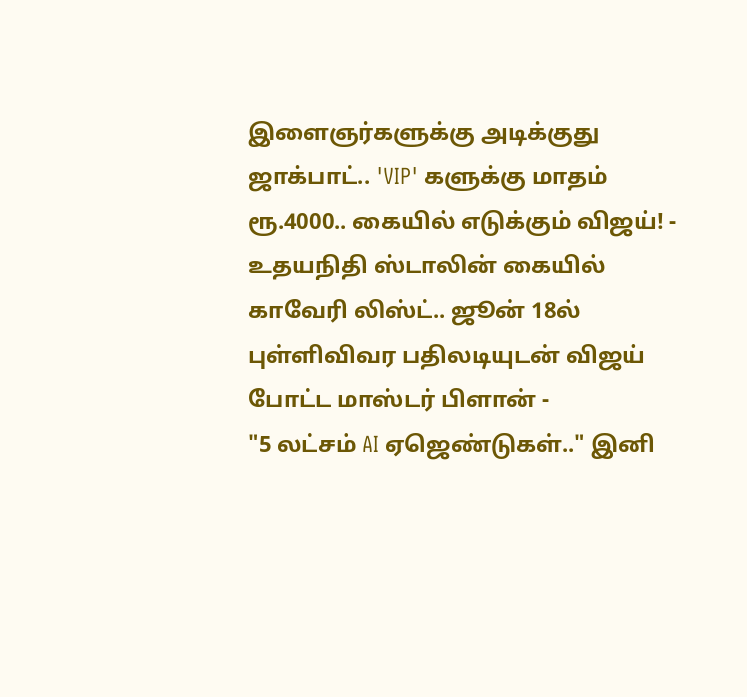இளைஞர்களுக்கு அடிக்குது ஜாக்பாட்.. 'VIP' களுக்கு மாதம் ரூ.4000.. கையில் எடுக்கும் விஜய்! -
உதயநிதி ஸ்டாலின் கையில் காவேரி லிஸ்ட்.. ஜூன் 18ல் புள்ளிவிவர பதிலடியுடன் விஜய் போட்ட மாஸ்டர் பிளான் -
"5 லட்சம் AI ஏஜெண்டுகள்.." இனி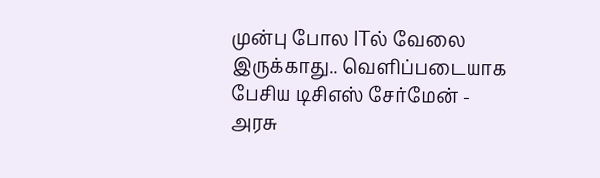முன்பு போல ITல் வேலை இருக்காது.. வெளிப்படையாக பேசிய டிசிஎஸ் சேர்மேன் -
அரசு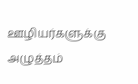ஊழியர்களுக்கு அழுத்தம்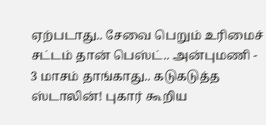ஏற்படாது.. சேவை பெறும் உரிமைச் சட்டம் தான் பெஸ்ட்.. அன்புமணி -
3 மாசம் தாங்காது.. கடுகடுத்த ஸ்டாலின்! புகார் கூறிய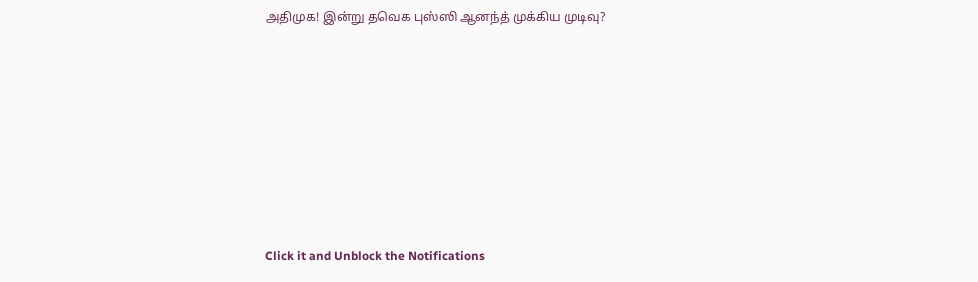அதிமுக! இன்று தவெக புஸ்ஸி ஆனந்த் முக்கிய முடிவு?












Click it and Unblock the Notifications